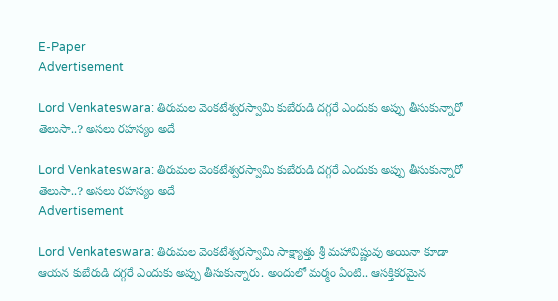E-Paper
Advertisement

Lord Venkateswara: తిరుమల వెంకటేశ్వరస్వామి కుబేరుడి దగ్గరే ఎందుకు అప్పు తీసుకున్నారో తెలుసా..? అసలు రహస్యం అదే

Lord Venkateswara: తిరుమల వెంకటేశ్వరస్వామి కుబేరుడి దగ్గరే ఎందుకు అప్పు తీసుకున్నారో తెలుసా..? అసలు రహస్యం అదే
Advertisement

Lord Venkateswara: తిరుమల వెంకటేశ్వరస్వామి సాక్ష్యాత్తు శ్రీ మహావిష్ణువు అయినా కూడా ఆయన కుబేరుడి దగ్గరే ఎందుకు అప్పు తీసుకున్నారు. అందులో మర్మం ఏంటి.. ఆసక్తికరమైన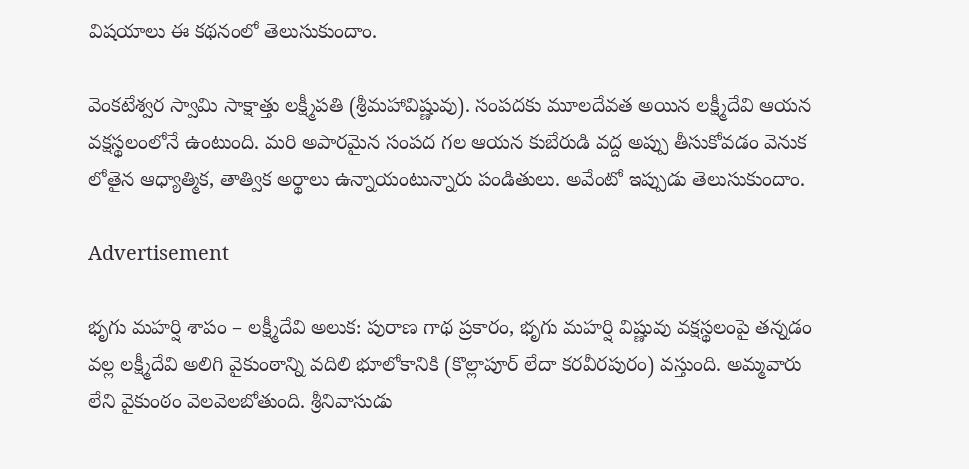విషయాలు ఈ కథనంలో తెలుసుకుందాం.

వెంకటేశ్వర స్వామి సాక్షాత్తు లక్ష్మీపతి (శ్రీమహావిష్ణువు). సంపదకు మూలదేవత అయిన లక్ష్మీదేవి ఆయన వక్షస్థలంలోనే ఉంటుంది. మరి అపారమైన సంపద గల ఆయన కుబేరుడి వద్ద అప్పు తీసుకోవడం వెనుక లోతైన ఆధ్యాత్మిక, తాత్విక అర్థాలు ఉన్నాయంటున్నారు పండితులు. అవేంటో ఇప్పుడు తెలుసుకుందాం.

Advertisement

భృగు మహర్షి శాపం – లక్ష్మీదేవి అలుక: పురాణ గాథ ప్రకారం, భృగు మహర్షి విష్ణువు వక్షస్థలంపై తన్నడం వల్ల లక్ష్మీదేవి అలిగి వైకుంఠాన్ని వదిలి భూలోకానికి (కొల్లాపూర్ లేదా కరవీరపురం) వస్తుంది. అమ్మవారు లేని వైకుంఠం వెలవెలబోతుంది. శ్రీనివాసుడు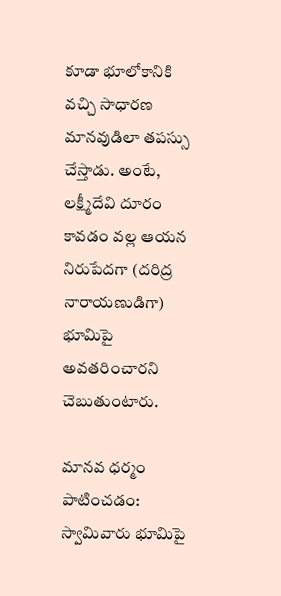కూడా భూలోకానికి వచ్చి సాధారణ మానవుడిలా తపస్సు చేస్తాడు. అంటే, లక్ష్మీదేవి దూరం కావడం వల్ల ఆయన నిరుపేదగా (దరిద్ర నారాయణుడిగా) భూమిపై అవతరించారని చెబుతుంటారు.

మానవ ధర్మం పాటించడం: స్వామివారు భూమిపై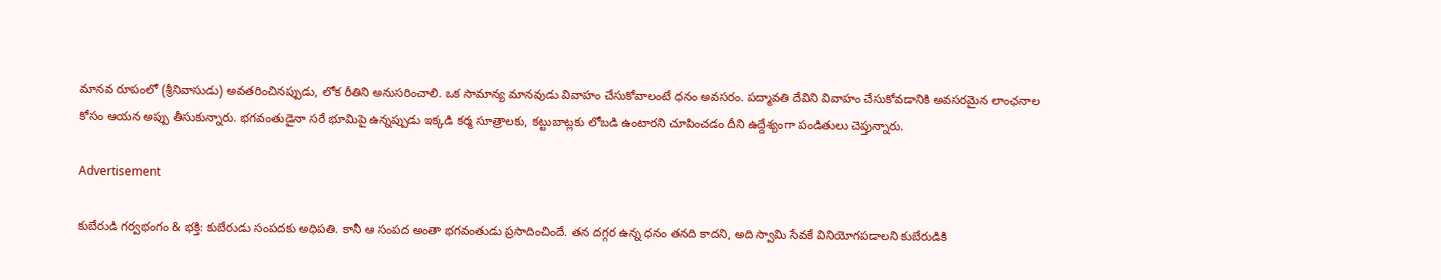మానవ రూపంలో (శ్రీనివాసుడు) అవతరించినప్పుడు, లోక రీతిని అనుసరించాలి. ఒక సామాన్య మానవుడు వివాహం చేసుకోవాలంటే ధనం అవసరం. పద్మావతి దేవిని వివాహం చేసుకోవడానికి అవసరమైన లాంఛనాల కోసం ఆయన అప్పు తీసుకున్నారు. భగవంతుడైనా సరే భూమిపై ఉన్నప్పుడు ఇక్కడి కర్మ సూత్రాలకు, కట్టుబాట్లకు లోబడి ఉంటారని చూపించడం దీని ఉద్దేశ్యంగా పండితులు చెప్తున్నారు.

Advertisement

కుబేరుడి గర్వభంగం & భక్తి: కుబేరుడు సంపదకు అధిపతి. కానీ ఆ సంపద అంతా భగవంతుడు ప్రసాదించిందే. తన దగ్గర ఉన్న ధనం తనది కాదని, అది స్వామి సేవకే వినియోగపడాలని కుబేరుడికి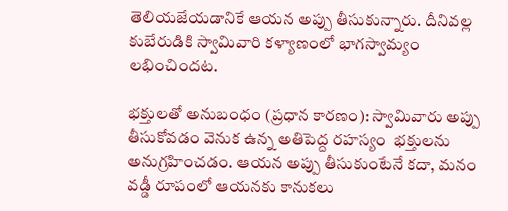తెలియజేయడానికే ఆయన అప్పు తీసుకున్నారు. దీనివల్ల కుబేరుడికి స్వామివారి కళ్యాణంలో భాగస్వామ్యం లభించిందట.

భక్తులతో అనుబంధం (ప్రధాన కారణం): స్వామివారు అప్పు తీసుకోవడం వెనుక ఉన్న అతిపెద్ద రహస్యం  భక్తులను అనుగ్రహించడం. ఆయన అప్పు తీసుకుంటేనే కదా, మనం వడ్డీ రూపంలో ఆయనకు కానుకలు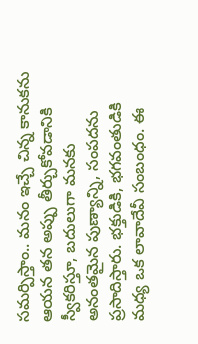సమర్పిస్తాం.. మనం ఇచ్చే చిన్న కానుకను ఆయన తన అప్పు తీర్చుకోవడానికి స్వీకరిస్తూ, బదులుగా మనకు అనంతమైన పుణ్యాన్ని, సంపదను ప్రసాదిస్తారు. భక్తుడికి, భగవంతుడికి మధ్య ఒక లావాదేవీ సంబంధం. ఈ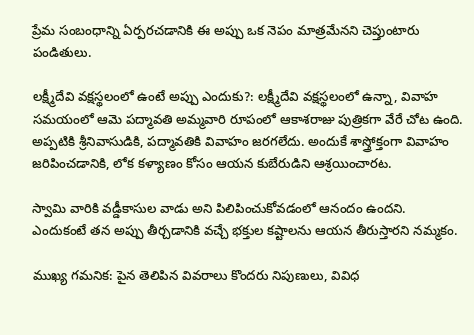ప్రేమ సంబంధాన్ని ఏర్పరచడానికి ఈ అప్పు ఒక నెపం మాత్రమేనని చెప్తుంటారు పండితులు.

లక్ష్మీదేవి వక్షస్థలంలో ఉంటే అప్పు ఎందుకు?: లక్ష్మీదేవి వక్షస్థలంలో ఉన్నా, వివాహ సమయంలో ఆమె పద్మావతి అమ్మవారి రూపంలో ఆకాశరాజు పుత్రికగా వేరే చోట ఉంది. అప్పటికి శ్రీనివాసుడికి, పద్మావతికి వివాహం జరగలేదు. అందుకే శాస్త్రోక్తంగా వివాహం జరిపించడానికి, లోక కళ్యాణం కోసం ఆయన కుబేరుడిని ఆశ్రయించారట.

స్వామి వారికి వడ్డీకాసుల వాడు అని పిలిపించుకోవడంలో ఆనందం ఉందని. ఎందుకంటే తన అప్పు తీర్చడానికి వచ్చే భక్తుల కష్టాలను ఆయన తీరుస్తారని నమ్మకం.

ముఖ్య గమనిక: పైన తెలిపిన వివరాలు కొందరు నిపుణులు, వివిధ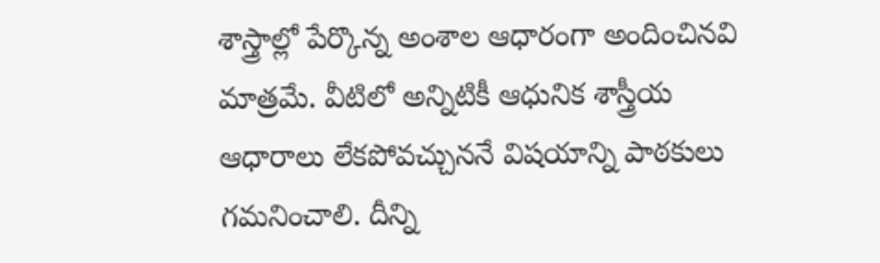శాస్త్రాల్లో పేర్కొన్న అంశాల ఆధారంగా అందించినవి మాత్రమే. వీటిలో అన్నిటికీ ఆధునిక శాస్త్రీయ ఆధారాలు లేకపోవచ్చుననే విషయాన్ని పాఠకులు గమనించాలి. దీన్ని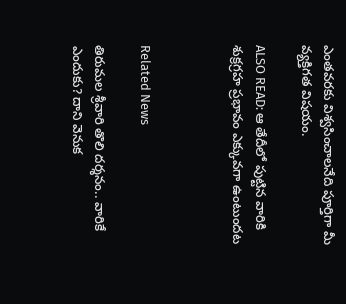ఎంతవరకు విశ్వసించాలనేది పూర్తిగా మీ వ్యక్తిగత విషయం.

ALSO READ: ఆ తేదీలో పుట్టిన వారికి శుక్రగ్రహ ప్రభావం ఎక్కువగా ఉంటుందట



Related News

తిరుమల శ్రీవారి తొలి దర్శనం.. వారికే ఎందుకు? దాని వెనుక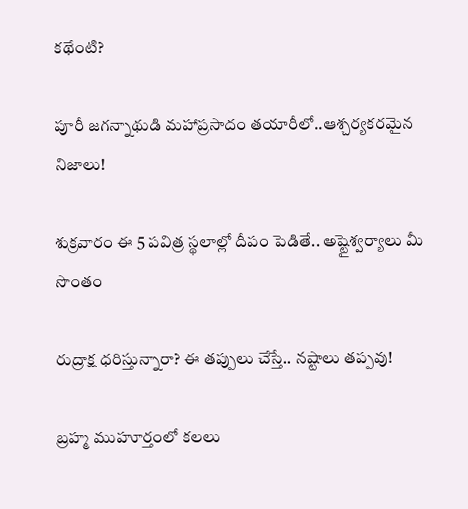కథేంటి?

పూరీ జగన్నాథుడి మహాప్రసాదం తయారీలో..ఆశ్చర్యకరమైన నిజాలు!

శుక్రవారం ఈ 5 పవిత్ర స్థలాల్లో దీపం పెడితే.. అష్టైశ్వర్యాలు మీ సొంతం

రుద్రాక్ష ధరిస్తున్నారా? ఈ తప్పులు చేస్తే.. నష్టాలు తప్పవు!

బ్రహ్మ ముహూర్తంలో కలలు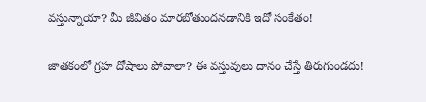వస్తున్నాయా? మీ జీవితం మారబోతుందనడానికి ఇదో సంకేతం!

జాతకంలో గ్రహ దోషాలు పోవాలా? ఈ వస్తువులు దానం చేస్తే తిరుగుండదు!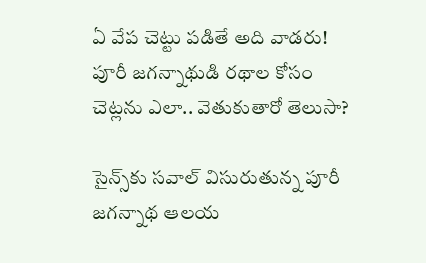ఏ వేప చెట్టు పడితే అది వాడరు! పూరీ జగన్నాథుడి రథాల కోసం చెట్లను ఎలా.. వెతుకుతారో తెలుసా?

సైన్స్‌కు సవాల్ విసురుతున్న పూరీ జగన్నాథ ఆలయ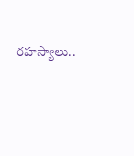రహస్యాలు..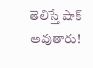తెలిస్తే షాక్ అవుతారు!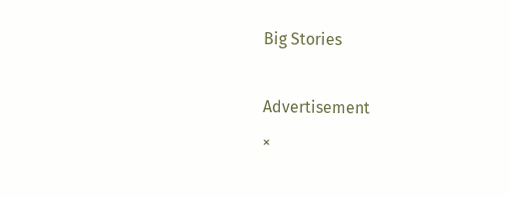Big Stories

Advertisement
×